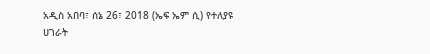አዲስ አበባ፣ ሰኔ 26፣ 2018 (ኤፍ ኤም ሲ) የተለያዩ ሀገራት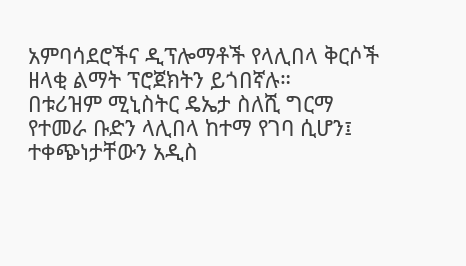አምባሳደሮችና ዲፕሎማቶች የላሊበላ ቅርሶች ዘላቂ ልማት ፕሮጀክትን ይጎበኛሉ።
በቱሪዝም ሚኒስትር ዴኤታ ስለሺ ግርማ የተመራ ቡድን ላሊበላ ከተማ የገባ ሲሆን፤ ተቀጭነታቸውን አዲስ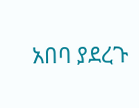አበባ ያደረጉ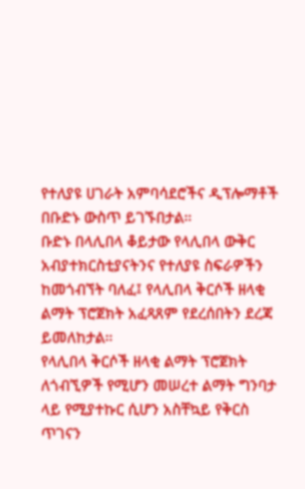የተለያዩ ሀገራት አምባሳደሮችና ዲፕሎማቶች በቡድኑ ውስጥ ይገኙበታል።
ቡድኑ በላሊበላ ቆይታው የላሊበላ ውቅር አብያተክርስቲያናትንና የተለያዩ ስፍራዎችን ከመጎብኘት ባለፈ፤ የላሊበላ ቅርሶች ዘላቂ ልማት ፕሮጀክት አፈጻጸም የደረሰበትን ደረጃ ይመለከታል።
የላሊበላ ቅርሶች ዘላቂ ልማት ፕሮጀክት ለጎብኚዎች የሚሆን መሠረተ ልማት ግንባታ ላይ የሚያተኩር ሲሆን አስቸኳይ የቅርስ ጥገናን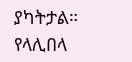ያካትታል።
የላሊበላ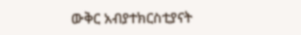ውቅር አብያተክርስቲያናት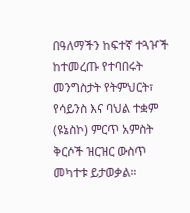በዓለማችን ከፍተኛ ተጓዦች ከተመረጡ የተባበሩት መንግስታት የትምህርት፣ የሳይንስ እና ባህል ተቋም (ዩኔስኮ) ምርጥ አምስት ቅርሶች ዝርዝር ውስጥ መካተቱ ይታወቃል።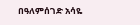በዓለምሰገድ አሳዬ